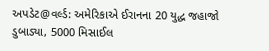અપડેટ@વર્લ્ડ: અમેરિકાએ ઈરાનના 20 યુદ્ધ જહાજો ડુબાડ્યા, 5000 મિસાઈલ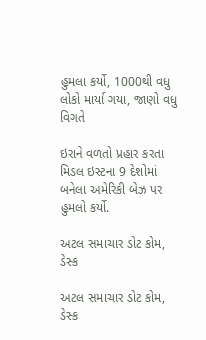હુમલા કર્યો, 1000થી વધુ લોકો માર્યા ગયા, જાણો વધુ વિગતે

ઇરાને વળતો પ્રહાર કરતા મિડલ ઇસ્ટના 9 દેશોમાં બનેલા અમેરિકી બેઝ પર હુમલો કર્યો.

અટલ સમાચાર ડોટ કોમ, ડેસ્ક

અટલ સમાચાર ડોટ કોમ, ડેસ્ક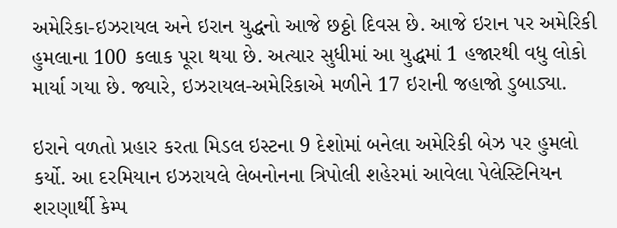અમેરિકા-ઇઝરાયલ અને ઇરાન યુદ્ધનો આજે છઠ્ઠો દિવસ છે. આજે ઇરાન પર અમેરિકી હુમલાના 100 કલાક પૂરા થયા છે. અત્યાર સુધીમાં આ યુદ્ધમાં 1 હજારથી વધુ લોકો માર્યા ગયા છે. જ્યારે, ઇઝરાયલ-અમેરિકાએ મળીને 17 ઇરાની જહાજો ડુબાડ્યા.

ઇરાને વળતો પ્રહાર કરતા મિડલ ઇસ્ટના 9 દેશોમાં બનેલા અમેરિકી બેઝ પર હુમલો કર્યો. આ દરમિયાન ઇઝરાયલે લેબનોનના ત્રિપોલી શહેરમાં આવેલા પેલેસ્ટિનિયન શરણાર્થી કેમ્પ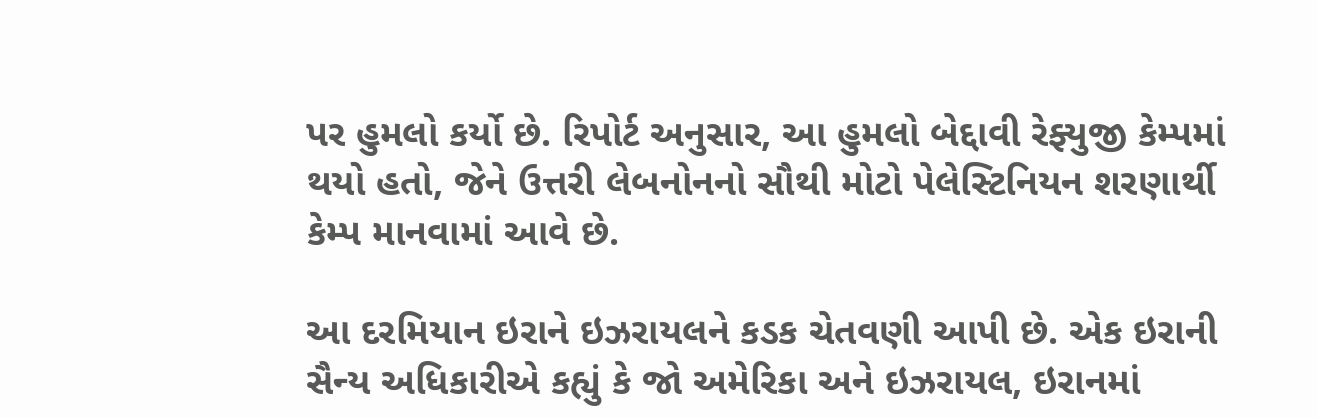પર હુમલો કર્યો છે. રિપોર્ટ અનુસાર, આ હુમલો બેદ્દાવી રેફ્યુજી કેમ્પમાં થયો હતો, જેને ઉત્તરી લેબનોનનો સૌથી મોટો પેલેસ્ટિનિયન શરણાર્થી કેમ્પ માનવામાં આવે છે.

આ દરમિયાન ઇરાને ઇઝરાયલને કડક ચેતવણી આપી છે. એક ઇરાની સૈન્ય અધિકારીએ કહ્યું કે જો અમેરિકા અને ઇઝરાયલ, ઇરાનમાં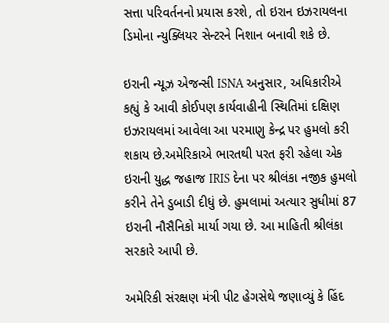સત્તા પરિવર્તનનો પ્રયાસ કરશે, તો ઇરાન ઇઝરાયલના ડિમોના ન્યુક્લિયર સેન્ટરને નિશાન બનાવી શકે છે.

ઇરાની ન્યૂઝ એજન્સી ISNA અનુસાર, અધિકારીએ કહ્યું કે આવી કોઈપણ કાર્યવાહીની સ્થિતિમાં દક્ષિણ ઇઝરાયલમાં આવેલા આ પરમાણુ કેન્દ્ર પર હુમલો કરી શકાય છે.અમેરિકાએ ભારતથી પરત ફરી રહેલા એક ઇરાની યુદ્ધ જહાજ IRIS દેના પર શ્રીલંકા નજીક હુમલો કરીને તેને ડુબાડી દીધું છે. હુમલામાં અત્યાર સુધીમાં 87 ઇરાની નૌસૈનિકો માર્યા ગયા છે. આ માહિતી શ્રીલંકા સરકારે આપી છે.

અમેરિકી સંરક્ષણ મંત્રી પીટ હેગસેથે જણાવ્યું કે હિંદ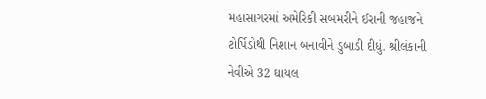મહાસાગરમાં અમેરિકી સબમરીને ઈરાની જહાજને ટોર્પિડોથી નિશાન બનાવીને ડુબાડી દીધું. શ્રીલંકાની નેવીએ 32 ઘાયલ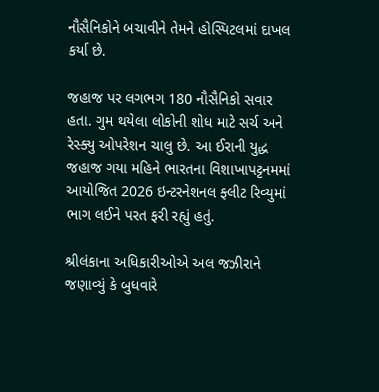નૌસૈનિકોને બચાવીને તેમને હોસ્પિટલમાં દાખલ કર્યા છે.

જહાજ પર લગભગ 180 નૌસૈનિકો સવાર હતા. ગુમ થયેલા લોકોની શોધ માટે સર્ચ અને રેસ્ક્યુ ઓપરેશન ચાલુ છે. આ ઈરાની યુદ્ધ જહાજ ગયા મહિને ભારતના વિશાખાપટ્ટનમમાં આયોજિત 2026 ઇન્ટરનેશનલ ફ્લીટ રિવ્યુમાં ભાગ લઈને પરત ફરી રહ્યું હતું.

શ્રીલંકાના અધિકારીઓએ અલ જઝીરાને જણાવ્યું કે બુધવારે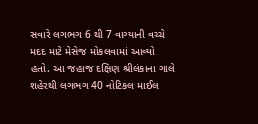સવારે લગભગ 6 થી 7 વાગ્યાની વચ્ચે મદદ માટે મેસેજ મોકલવામાં આવ્યો હતો. આ જહાજ દક્ષિણ શ્રીલંકાના ગાલે શહેરથી લગભગ 40 નોટિકલ માઈલ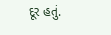દૂર હતું.